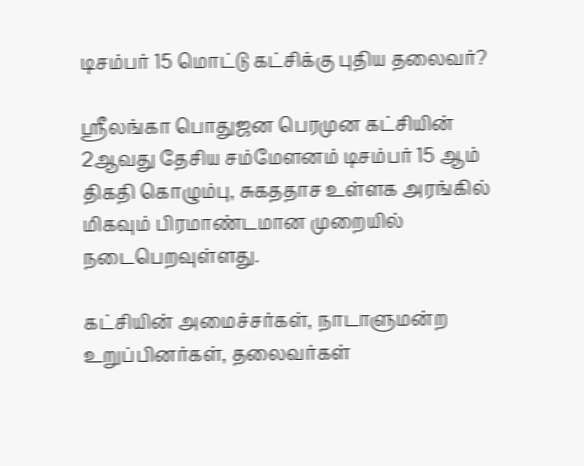டிசம்பர் 15 மொட்டு கட்சிக்கு புதிய தலைவர்?

ஶ்ரீலங்கா பொதுஜன பெரமுன கட்சியின் 2ஆவது தேசிய சம்மேளனம் டிசம்பர் 15 ஆம் திகதி கொழும்பு, சுகததாச உள்ளக அரங்கில் மிகவும் பிரமாண்டமான முறையில் நடைபெறவுள்ளது.

கட்சியின் அமைச்சர்கள், நாடாளுமன்ற உறுப்பினர்கள், தலைவர்கள்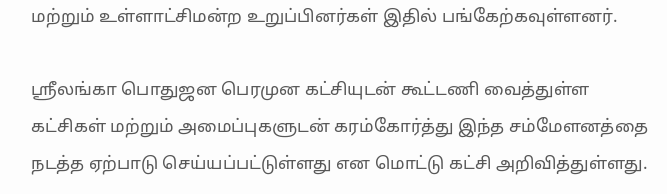மற்றும் உள்ளாட்சிமன்ற உறுப்பினர்கள் இதில் பங்கேற்கவுள்ளனர்.

ஶ்ரீலங்கா பொதுஜன பெரமுன கட்சியுடன் கூட்டணி வைத்துள்ள கட்சிகள் மற்றும் அமைப்புகளுடன் கரம்கோர்த்து இந்த சம்மேளனத்தை நடத்த ஏற்பாடு செய்யப்பட்டுள்ளது என மொட்டு கட்சி அறிவித்துள்ளது.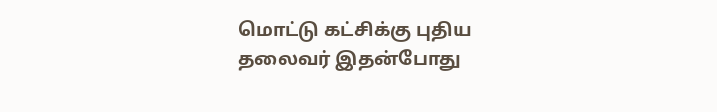மொட்டு கட்சிக்கு புதிய தலைவர் இதன்போது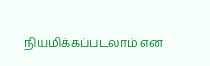நியமிக்கப்படலாம் என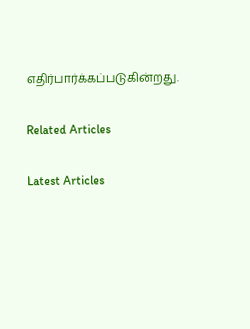எதிர்பார்க்கப்படுகின்றது.

Related Articles

Latest Articles